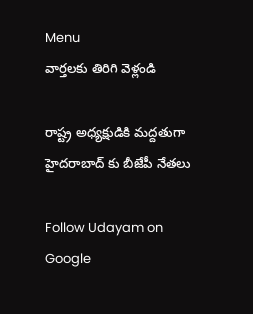Menu
వార్తలకు తిరిగి వెళ్లండి

రాష్ట్ర అధ్యక్షుడికి మద్దతుగా హైదరాబాద్ కు బీజేపీ నేతలు

Follow Udayam on Google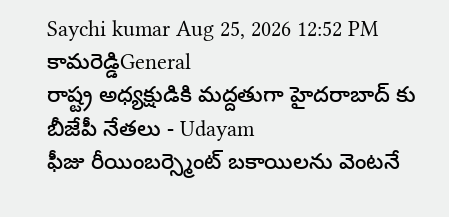Saychi kumar Aug 25, 2026 12:52 PM కామరెడ్డిGeneral
రాష్ట్ర అధ్యక్షుడికి మద్దతుగా హైదరాబాద్ కు బీజేపీ నేతలు - Udayam
ఫీజు రీయింబర్స్మెంట్ బకాయిలను వెంటనే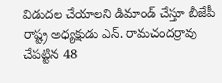విడుదల చేయాలని డిమాండ్ చేస్తూ బీజేపీ రాష్ట్ర అధ్యక్షుడు ఎన్. రామచందర్రావు చేపట్టిన 48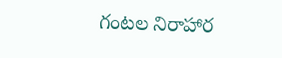గంటల నిరాహార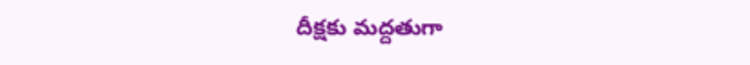దీక్షకు మద్దతుగా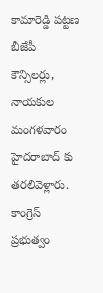కామారెడ్డి పట్టణ బీజేపీ కౌన్సిలర్లు, నాయకుల మంగళవారం హైదరాబాద్ కు తరలివెళ్లారు. కాంగ్రెస్ ప్రభుత్వం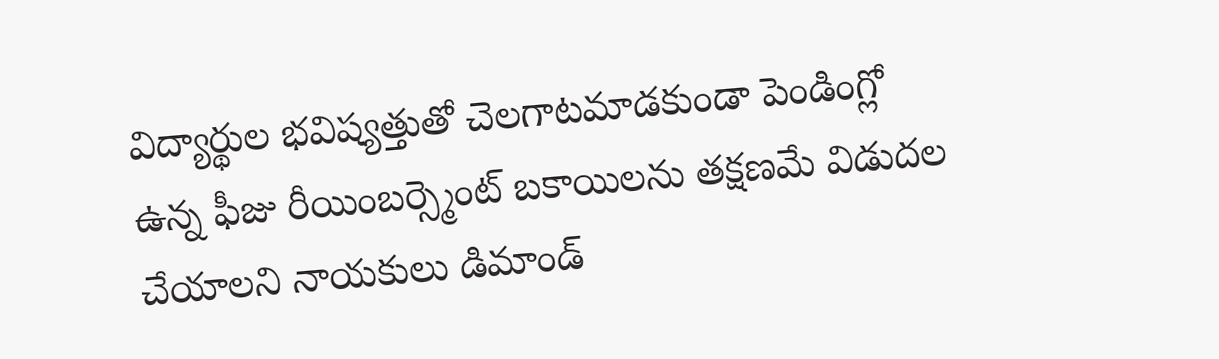విద్యార్థుల భవిష్యత్తుతో చెలగాటమాడకుండా పెండింగ్లో ఉన్న ఫీజు రీయింబర్స్మెంట్ బకాయిలను తక్షణమే విడుదల చేయాలని నాయకులు డిమాండ్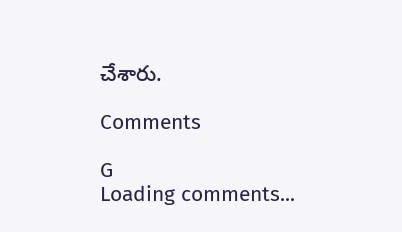చేశారు.

Comments

G
Loading comments...